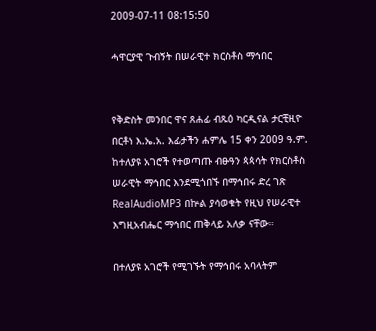2009-07-11 08:15:50

ሓዋርያዊ ጉብኝት በሠራዊተ ክርስቶስ ማኅበር


የቅድስት መንበር ዋና ጸሐፊ ብጹዕ ካርዲናል ታርቺዚዮ በርቶነ እ.ኤ.አ. እፊታችን ሐምሌ 15 ቀን 2009 ዓ.ም. ከተለያዩ አገሮች የተወጣጡ ብፁዓን ጳጳሳት የክርስቶስ ሠራዊት ማኅበር እንደሚጎበኙ በማኅበሩ ድረ ገጽ RealAudioMP3 በኵል ያሳወቁት የዚህ የሠራዊተ እግዚአብሔር ማኅበር ጠቅላይ አለቃ ናቸው።

በተለያዩ አገሮች የሚገኙት የማኅበሩ አባላትም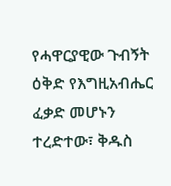የሓዋርያዊው ጉብኝት ዕቅድ የእግዚአብሔር ፈቃድ መሆኑን ተረድተው፣ ቅዱስ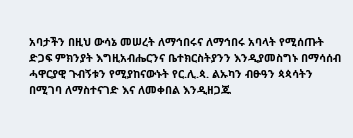አባታችን በዚህ ውሳኔ መሠረት ለማኅበሩና ለማኅበሩ አባላት የሚሰጡት ድጋፍ ምክንያት እግዚአብሔርንና ቤተክርስትያንን እንዲያመስግኑ በማሳሰብ ሓዋርያዊ ጉብኝቱን የሚያከናውኑት የር.ሊ.ጳ. ልኡካን ብፁዓን ጳጳሳትን በሚገባ ለማስተናገድ እና ለመቀበል እንዲዘጋጁ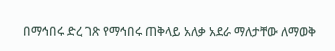በማኅበሩ ድረ ገጽ የማኅበሩ ጠቅላይ አለቃ አደራ ማለታቸው ለማወቅ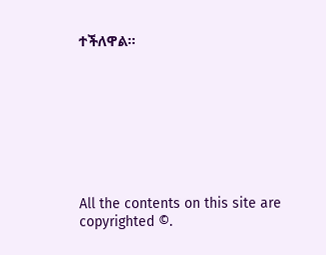ተችለዋል።








All the contents on this site are copyrighted ©.